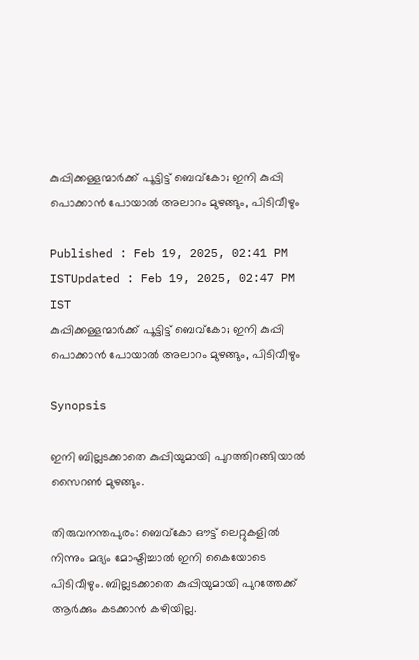കുപ്പിക്കള്ളന്മാർക്ക് പൂട്ടിട്ട് ബെവ്കോ; ഇനി കുപ്പി പൊക്കാൻ പോയാൽ അലാറം മുഴങ്ങും, പിടിവീഴും

Published : Feb 19, 2025, 02:41 PM ISTUpdated : Feb 19, 2025, 02:47 PM IST
കുപ്പിക്കള്ളന്മാർക്ക് പൂട്ടിട്ട് ബെവ്കോ; ഇനി കുപ്പി പൊക്കാൻ പോയാൽ അലാറം മുഴങ്ങും, പിടിവീഴും

Synopsis

ഇനി ബില്ലടക്കാതെ കുപ്പിയുമായി പുറത്തിറങ്ങിയാൽ സൈറൺ മുഴങ്ങും.

തിരുവനന്തപുരം: ബെവ്കോ ഔട്ട് ലെറ്റുകളിൽ നിന്നും മദ്യം മോഷ്ടിച്ചാൽ ഇനി കൈയോടെ പിടിവീഴും. ബില്ലടക്കാതെ കുപ്പിയുമായി പുറത്തേക്ക് ആർക്കും കടക്കാൻ കഴിയില്ല.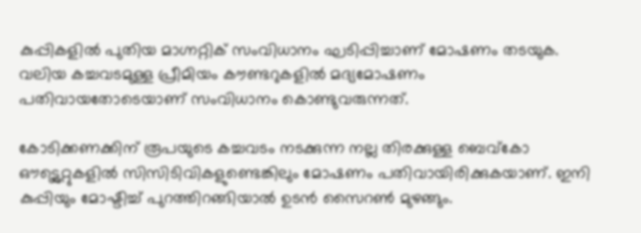കുപ്പികളിൽ പുതിയ മാഗ്നറ്റിക് സംവിധാനം ഘടിപ്പിച്ചാണ് മോഷണം തടയുക. വലിയ കച്ചവടമുള്ള പ്രീമിയം കൗണ്ടറുകളിൽ മദ്യമോഷണം പതിവായതോടെയാണ് സംവിധാനം കൊണ്ടുവരുന്നത്.

കോടിക്കണക്കിന് രൂപയുടെ കച്ചവടം നടക്കുന്ന നല്ല തിരക്കുള്ള ബെവ്കോ ഔട്ട്ലെറ്റുകളിൽ സിസിടിവികളുണ്ടെങ്കിലും മോഷണം പതിവായിരിക്കുകയാണ്. ഇനി കുപ്പിയും മോഷ്ടിച്ച് പുറത്തിറങ്ങിയാൽ ഉടൻ സൈറണ്‍ മുഴങ്ങും.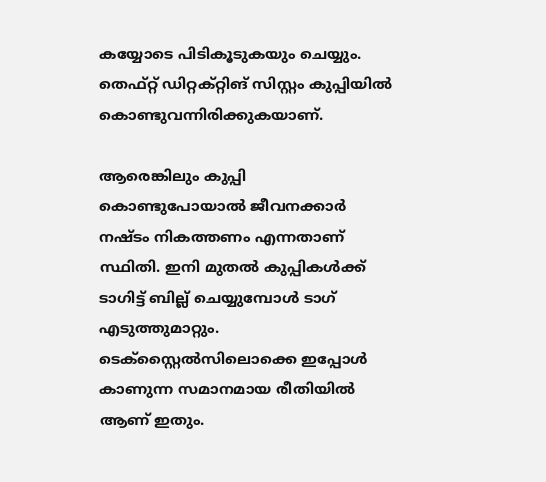കയ്യോടെ പിടികൂടുകയും ചെയ്യും. തെഫ്റ്റ് ഡിറ്റക്റ്റിങ് സിസ്റ്റം കുപ്പിയിൽ കൊണ്ടുവന്നിരിക്കുകയാണ്.

ആരെങ്കിലും കുപ്പി കൊണ്ടുപോയാൽ ജീവനക്കാർ നഷ്ടം നികത്തണം എന്നതാണ് സ്ഥിതി. ഇനി മുതൽ കുപ്പികൾക്ക് ടാഗിട്ട് ബില്ല് ചെയ്യുമ്പോൾ ടാഗ് എടുത്തുമാറ്റും. ടെക്സ്റ്റൈൽസിലൊക്കെ ഇപ്പോൾ കാണുന്ന സമാനമായ രീതിയിൽ ആണ് ഇതും.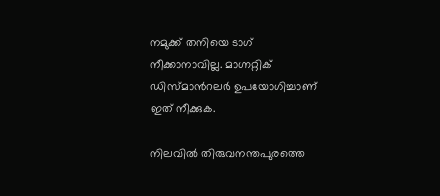നമുക്ക് തനിയെ ടാഗ് നീക്കാനാവില്ല. മാഗ്നറ്റിക് ഡിസ്‍മാന്‍റലർ ഉപയോഗിച്ചാണ് ഇത് നീക്കുക.

നിലവിൽ തിരുവനന്തപുരത്തെ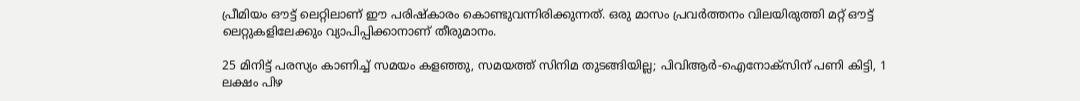പ്രീമിയം ഔട്ട് ലെറ്റിലാണ് ഈ പരിഷ്കാരം കൊണ്ടുവന്നിരിക്കുന്നത്. ഒരു മാസം പ്രവർത്തനം വിലയിരുത്തി മറ്റ് ഔട്ട് ലെറ്റുകളിലേക്കും വ്യാപിപ്പിക്കാനാണ് തീരുമാനം.

25 മിനിട്ട് പരസ്യം കാണിച്ച് സമയം കളഞ്ഞു, സമയത്ത് സിനിമ തുടങ്ങിയില്ല; പിവിആർ-ഐനോക്സിന് പണി കിട്ടി, 1 ലക്ഷം പിഴ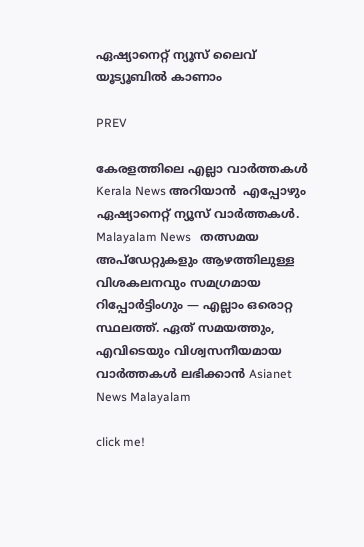ഏഷ്യാനെറ്റ് ന്യൂസ് ലൈവ് യൂട്യൂബിൽ കാണാം

PREV

കേരളത്തിലെ എല്ലാ വാർത്തകൾ Kerala News അറിയാൻ  എപ്പോഴും ഏഷ്യാനെറ്റ് ന്യൂസ് വാർത്തകൾ.  Malayalam News   തത്സമയ അപ്‌ഡേറ്റുകളും ആഴത്തിലുള്ള വിശകലനവും സമഗ്രമായ റിപ്പോർട്ടിംഗും — എല്ലാം ഒരൊറ്റ സ്ഥലത്ത്. ഏത് സമയത്തും, എവിടെയും വിശ്വസനീയമായ വാർത്തകൾ ലഭിക്കാൻ Asianet News Malayalam

click me!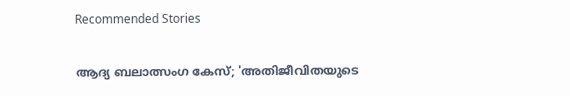Recommended Stories

ആദ്യ ബലാത്സംഗ കേസ്; 'അതിജീവിതയുടെ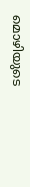മൊഴിയുടെ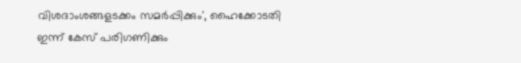വിശദാംശങ്ങളടക്കം സമർപ്പിക്കും', ഹൈക്കോടതി ഇന്ന് കേസ് പരിഗണിക്കും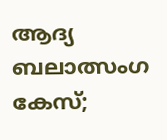ആദ്യ ബലാത്സംഗ കേസ്;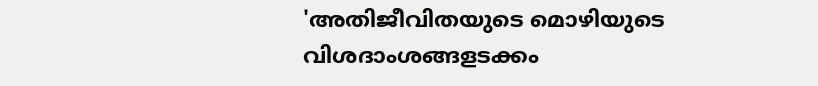'അതിജീവിതയുടെ മൊഴിയുടെ വിശദാംശങ്ങളടക്കം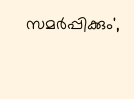സമർപ്പിക്കും',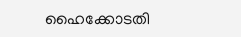ഹൈക്കോടതി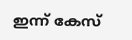ഇന്ന് കേസ്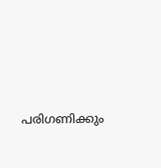പരിഗണിക്കും